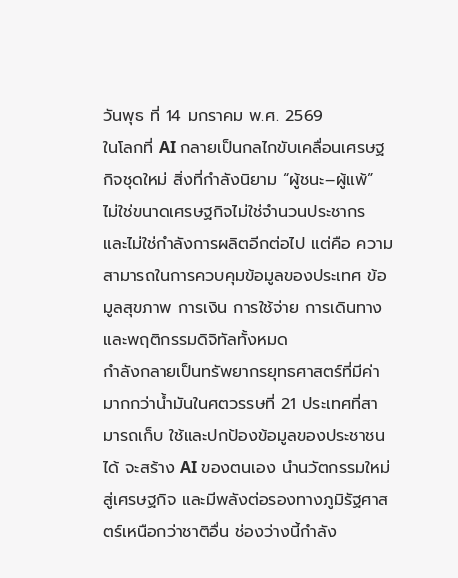วันพุธ ที่ 14 มกราคม พ.ศ. 2569
ในโลกที่ AI กลายเป็นกลไกขับเคลื่อนเศรษฐกิจชุดใหม่ สิ่งที่กำลังนิยาม “ผู้ชนะ–ผู้แพ้” ไม่ใช่ขนาดเศรษฐกิจไม่ใช่จำนวนประชากร และไม่ใช่กำลังการผลิตอีกต่อไป แต่คือ ความสามารถในการควบคุมข้อมูลของประเทศ ข้อมูลสุขภาพ การเงิน การใช้จ่าย การเดินทาง และพฤติกรรมดิจิทัลทั้งหมด
กำลังกลายเป็นทรัพยากรยุทธศาสตร์ที่มีค่ามากกว่าน้ำมันในศตวรรษที่ 21 ประเทศที่สามารถเก็บ ใช้และปกป้องข้อมูลของประชาชนได้ จะสร้าง AI ของตนเอง นำนวัตกรรมใหม่สู่เศรษฐกิจ และมีพลังต่อรองทางภูมิรัฐศาสตร์เหนือกว่าชาติอื่น ช่องว่างนี้กำลัง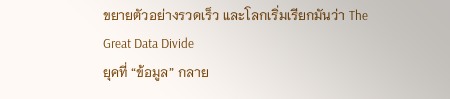ขยายตัวอย่างรวดเร็ว และโลกเริ่มเรียกมันว่า The Great Data Divide
ยุคที่ “ข้อมูล” กลาย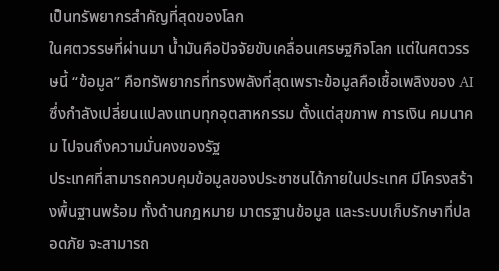เป็นทรัพยากรสำคัญที่สุดของโลก
ในศตวรรษที่ผ่านมา น้ำมันคือปัจจัยขับเคลื่อนเศรษฐกิจโลก แต่ในศตวรรษนี้ “ข้อมูล” คือทรัพยากรที่ทรงพลังที่สุดเพราะข้อมูลคือเชื้อเพลิงของ AI ซึ่งกำลังเปลี่ยนแปลงแทบทุกอุตสาหกรรม ตั้งแต่สุขภาพ การเงิน คมนาคม ไปจนถึงความมั่นคงของรัฐ
ประเทศที่สามารถควบคุมข้อมูลของประชาชนได้ภายในประเทศ มีโครงสร้างพื้นฐานพร้อม ทั้งด้านกฎหมาย มาตรฐานข้อมูล และระบบเก็บรักษาที่ปลอดภัย จะสามารถ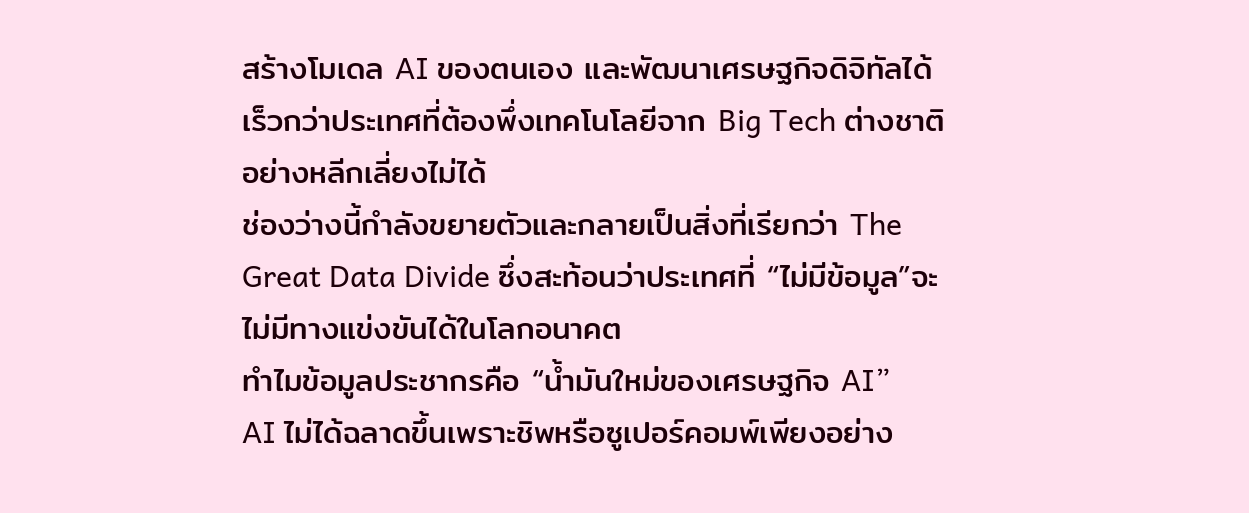สร้างโมเดล AI ของตนเอง และพัฒนาเศรษฐกิจดิจิทัลได้เร็วกว่าประเทศที่ต้องพึ่งเทคโนโลยีจาก Big Tech ต่างชาติอย่างหลีกเลี่ยงไม่ได้
ช่องว่างนี้กำลังขยายตัวและกลายเป็นสิ่งที่เรียกว่า The Great Data Divide ซึ่งสะท้อนว่าประเทศที่ “ไม่มีข้อมูล”จะไม่มีทางแข่งขันได้ในโลกอนาคต
ทำไมข้อมูลประชากรคือ “น้ำมันใหม่ของเศรษฐกิจ AI”
AI ไม่ได้ฉลาดขึ้นเพราะชิพหรือซูเปอร์คอมพ์เพียงอย่าง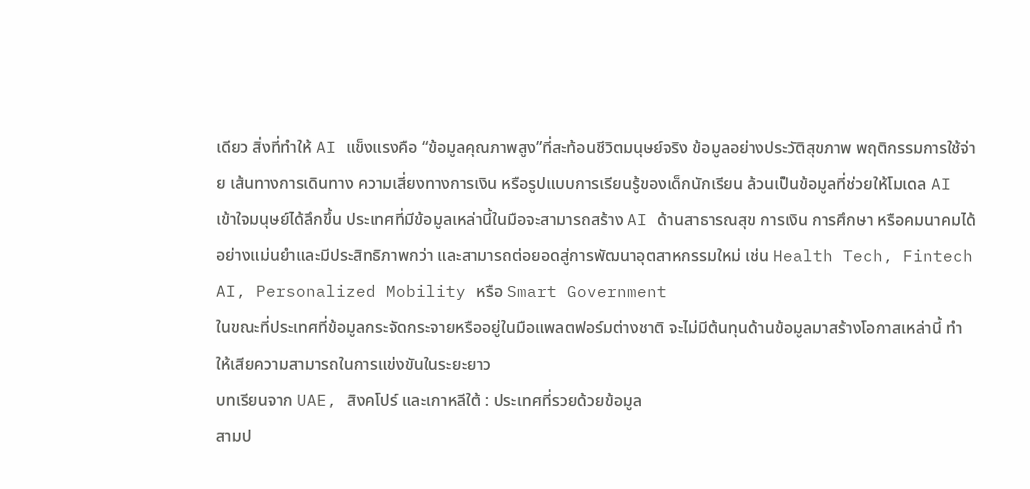เดียว สิ่งที่ทำให้ AI แข็งแรงคือ “ข้อมูลคุณภาพสูง”ที่สะท้อนชีวิตมนุษย์จริง ข้อมูลอย่างประวัติสุขภาพ พฤติกรรมการใช้จ่าย เส้นทางการเดินทาง ความเสี่ยงทางการเงิน หรือรูปแบบการเรียนรู้ของเด็กนักเรียน ล้วนเป็นข้อมูลที่ช่วยให้โมเดล AI เข้าใจมนุษย์ได้ลึกขึ้น ประเทศที่มีข้อมูลเหล่านี้ในมือจะสามารถสร้าง AI ด้านสาธารณสุข การเงิน การศึกษา หรือคมนาคมได้อย่างแม่นยำและมีประสิทธิภาพกว่า และสามารถต่อยอดสู่การพัฒนาอุตสาหกรรมใหม่ เช่น Health Tech, Fintech AI, Personalized Mobility หรือ Smart Government
ในขณะที่ประเทศที่ข้อมูลกระจัดกระจายหรืออยู่ในมือแพลตฟอร์มต่างชาติ จะไม่มีต้นทุนด้านข้อมูลมาสร้างโอกาสเหล่านี้ ทำให้เสียความสามารถในการแข่งขันในระยะยาว
บทเรียนจาก UAE, สิงคโปร์ และเกาหลีใต้ : ประเทศที่รวยด้วยข้อมูล
สามป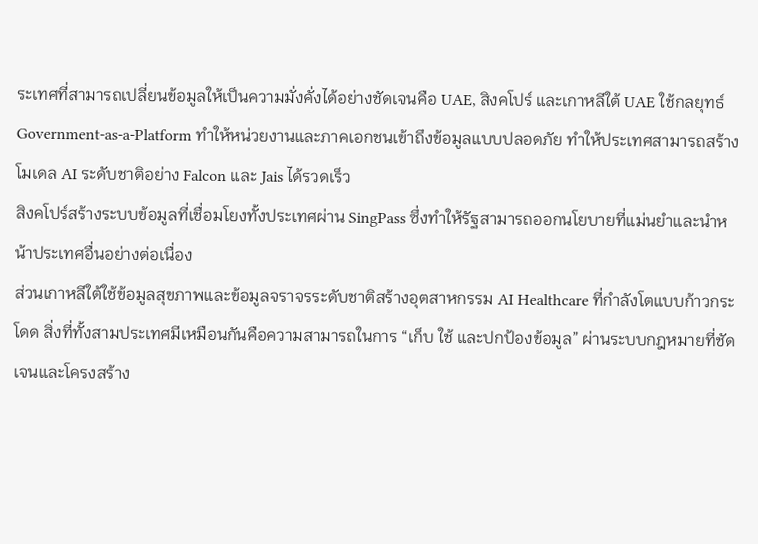ระเทศที่สามารถเปลี่ยนข้อมูลให้เป็นความมั่งคั่งได้อย่างชัดเจนคือ UAE, สิงคโปร์ และเกาหลีใต้ UAE ใช้กลยุทธ์ Government-as-a-Platform ทำให้หน่วยงานและภาคเอกชนเข้าถึงข้อมูลแบบปลอดภัย ทำให้ประเทศสามารถสร้างโมเดล AI ระดับชาติอย่าง Falcon และ Jais ได้รวดเร็ว
สิงคโปร์สร้างระบบข้อมูลที่เชื่อมโยงทั้งประเทศผ่าน SingPass ซึ่งทำให้รัฐสามารถออกนโยบายที่แม่นยำและนำหน้าประเทศอื่นอย่างต่อเนื่อง
ส่วนเกาหลีใต้ใช้ข้อมูลสุขภาพและข้อมูลจราจรระดับชาติสร้างอุตสาหกรรม AI Healthcare ที่กำลังโตแบบก้าวกระโดด สิ่งที่ทั้งสามประเทศมีเหมือนกันคือความสามารถในการ “เก็บ ใช้ และปกป้องข้อมูล” ผ่านระบบกฎหมายที่ชัดเจนและโครงสร้าง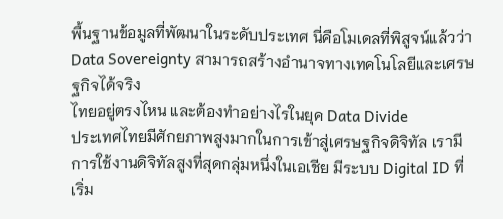พื้นฐานข้อมูลที่พัฒนาในระดับประเทศ นี่คือโมเดลที่พิสูจน์แล้วว่า Data Sovereignty สามารถสร้างอำนาจทางเทคโนโลยีและเศรษฐกิจได้จริง
ไทยอยู่ตรงไหน และต้องทำอย่างไรในยุค Data Divide
ประเทศไทยมีศักยภาพสูงมากในการเข้าสู่เศรษฐกิจดิจิทัล เรามีการใช้งานดิจิทัลสูงที่สุดกลุ่มหนึ่งในเอเชีย มีระบบ Digital ID ที่เริ่ม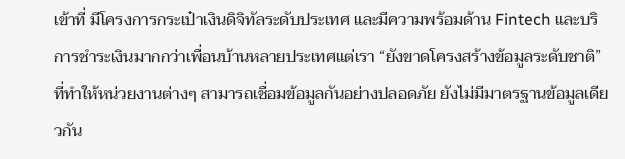เข้าที่ มีโครงการกระเป๋าเงินดิจิทัลระดับประเทศ และมีความพร้อมด้าน Fintech และบริการชำระเงินมากกว่าเพื่อนบ้านหลายประเทศแต่เรา “ยังขาดโครงสร้างข้อมูลระดับชาติ” ที่ทำให้หน่วยงานต่างๆ สามารถเชื่อมข้อมูลกันอย่างปลอดภัย ยังไม่มีมาตรฐานข้อมูลเดียวกัน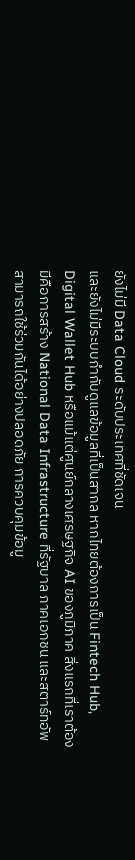ยังไม่มี Data Cloud ระดับประเทศที่ชัดเจน
และยังไม่มีระบบกำกับดูแลข้อมูลที่เป็นสากล หากไทยต้องการเป็น Fintech Hub, Digital Wallet Hub หรือแม้แต่ศูนย์กลางเศรษฐกิจ AI ของภูมิภาค สิ่งแรกที่เราต้องมีคือการสร้าง National Data Infrastructure ที่รัฐบาล ภาคเอกชน และสตาร์ทอัพสามารถใช้ร่วมกันได้อย่างปลอดภัย การควบคุมข้อมู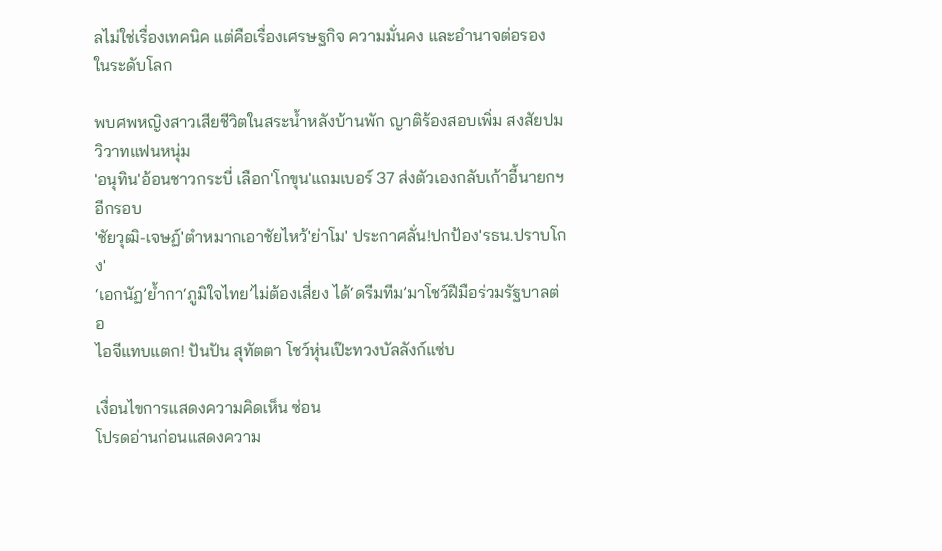ลไม่ใช่เรื่องเทคนิค แต่คือเรื่องเศรษฐกิจ ความมั่นคง และอำนาจต่อรอง
ในระดับโลก

พบศพหญิงสาวเสียชีวิตในสระน้ำหลังบ้านพัก ญาติร้องสอบเพิ่ม สงสัยปมวิวาทแฟนหนุ่ม
'อนุทิน'อ้อนชาวกระบี่ เลือก'โกขุน'แถมเบอร์ 37 ส่งตัวเองกลับเก้าอี้นายกฯอีกรอบ
'ชัยวุฒิ-เจษฏ์'ตำหมากเอาชัยไหว้'ย่าโม' ประกาศลั่น!ปกป้อง'รธน.ปราบโกง'
‘เอกนัฏ’ย้ำกา‘ภูมิใจไทย’ไม่ต้องเสี่ยง ได้‘ดรีมทีม’มาโชว์ฝีมือร่วมรัฐบาลต่อ
ไอจีแทบแตก! ปันปัน สุทัตตา โชว์หุ่นเป๊ะทวงบัลลังก์แซ่บ

เงื่อนไขการแสดงความคิดเห็น ซ่อน
โปรดอ่านก่อนแสดงความ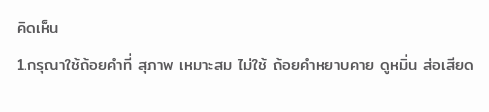คิดเห็น
1.กรุณาใช้ถ้อยคำที่ สุภาพ เหมาะสม ไม่ใช้ ถ้อยคำหยาบคาย ดูหมิ่น ส่อเสียด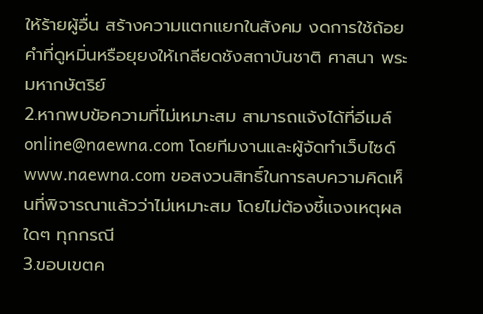ให้ร้ายผู้อื่น สร้างความแตกแยกในสังคม งดการใช้ถ้อยคำที่ดูหมิ่นหรือยุยงให้เกลียดชังสถาบันชาติ ศาสนา พระมหากษัตริย์
2.หากพบข้อความที่ไม่เหมาะสม สามารถแจ้งได้ที่อีเมล์ online@naewna.com โดยทีมงานและผู้จัดทำเว็บไซด์ www.naewna.com ขอสงวนสิทธิ์ในการลบความคิดเห็นที่พิจารณาแล้วว่าไม่เหมาะสม โดยไม่ต้องชี้แจงเหตุผลใดๆ ทุกกรณี
3.ขอบเขตค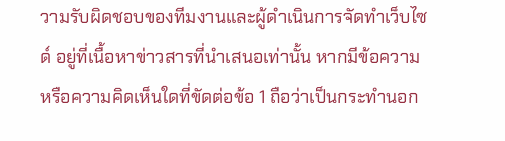วามรับผิดชอบของทีมงานและผู้ดำเนินการจัดทำเว็บไซด์ อยู่ที่เนื้อหาข่าวสารที่นำเสนอเท่านั้น หากมีข้อความหรือความคิดเห็นใดที่ขัดต่อข้อ 1 ถือว่าเป็นกระทำนอก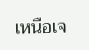เหนือเจ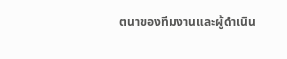ตนาของทีมงานและผู้ดำเนิน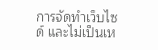การจัดทำเว็บไซด์ และไม่เป็นเห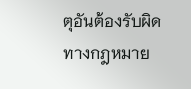ตุอันต้องรับผิดทางกฎหมาย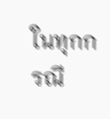ในทุกกรณี